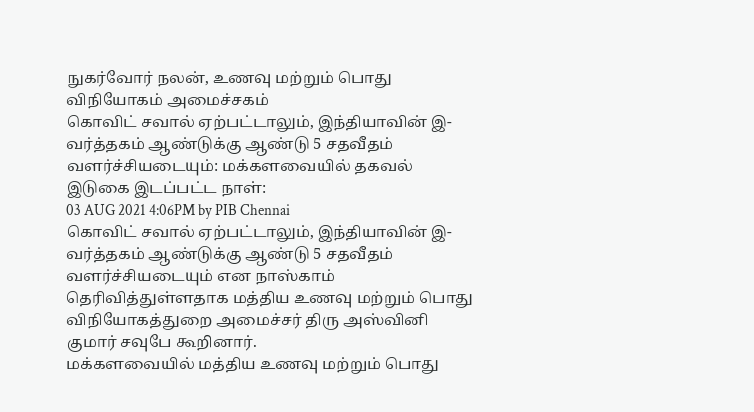நுகர்வோர் நலன், உணவு மற்றும் பொது விநியோகம் அமைச்சகம்
கொவிட் சவால் ஏற்பட்டாலும், இந்தியாவின் இ-வர்த்தகம் ஆண்டுக்கு ஆண்டு 5 சதவீதம் வளர்ச்சியடையும்: மக்களவையில் தகவல்
இடுகை இடப்பட்ட நாள்:
03 AUG 2021 4:06PM by PIB Chennai
கொவிட் சவால் ஏற்பட்டாலும், இந்தியாவின் இ-வர்த்தகம் ஆண்டுக்கு ஆண்டு 5 சதவீதம் வளர்ச்சியடையும் என நாஸ்காம் தெரிவித்துள்ளதாக மத்திய உணவு மற்றும் பொது விநியோகத்துறை அமைச்சர் திரு அஸ்வினி குமார் சவுபே கூறினார்.
மக்களவையில் மத்திய உணவு மற்றும் பொது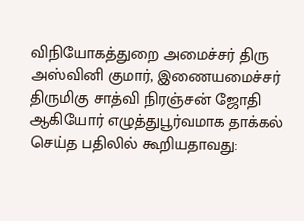விநியோகத்துறை அமைச்சர் திரு அஸ்வினி குமார், இணையமைச்சர் திருமிகு சாத்வி நிரஞ்சன் ஜோதி ஆகியோர் எழுத்துபூர்வமாக தாக்கல் செய்த பதிலில் கூறியதாவது: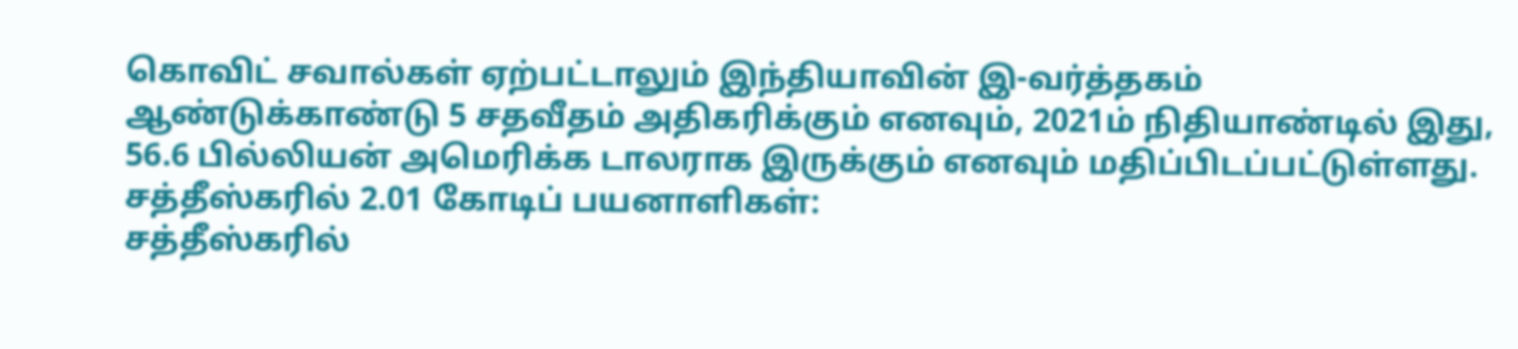கொவிட் சவால்கள் ஏற்பட்டாலும் இந்தியாவின் இ-வர்த்தகம் ஆண்டுக்காண்டு 5 சதவீதம் அதிகரிக்கும் எனவும், 2021ம் நிதியாண்டில் இது, 56.6 பில்லியன் அமெரிக்க டாலராக இருக்கும் எனவும் மதிப்பிடப்பட்டுள்ளது.
சத்தீஸ்கரில் 2.01 கோடிப் பயனாளிகள்:
சத்தீஸ்கரில்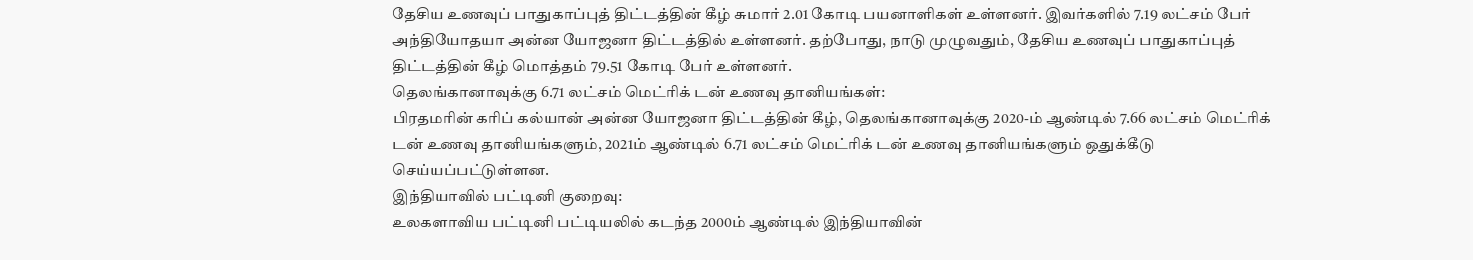தேசிய உணவுப் பாதுகாப்புத் திட்டத்தின் கீழ் சுமார் 2.01 கோடி பயனாளிகள் உள்ளனர். இவர்களில் 7.19 லட்சம் பேர் அந்தியோதயா அன்ன யோஜனா திட்டத்தில் உள்ளனர். தற்போது, நாடு முழுவதும், தேசிய உணவுப் பாதுகாப்புத் திட்டத்தின் கீழ் மொத்தம் 79.51 கோடி பேர் உள்ளனர்.
தெலங்கானாவுக்கு 6.71 லட்சம் மெட்ரிக் டன் உணவு தானியங்கள்:
பிரதமரின் கரிப் கல்யான் அன்ன யோஜனா திட்டத்தின் கீழ், தெலங்கானாவுக்கு 2020-ம் ஆண்டில் 7.66 லட்சம் மெட்ரிக் டன் உணவு தானியங்களும், 2021ம் ஆண்டில் 6.71 லட்சம் மெட்ரிக் டன் உணவு தானியங்களும் ஒதுக்கீடு செய்யப்பட்டுள்ளன.
இந்தியாவில் பட்டினி குறைவு:
உலகளாவிய பட்டினி பட்டியலில் கடந்த 2000ம் ஆண்டில் இந்தியாவின்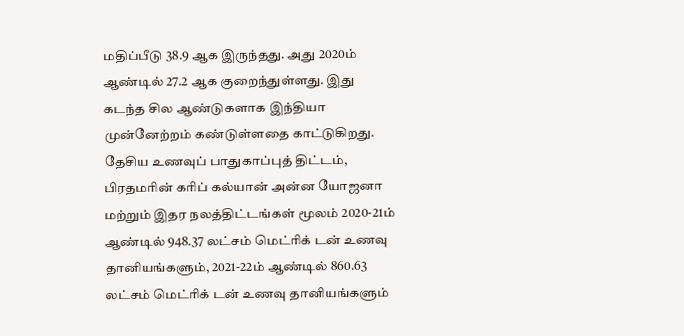மதிப்பீடு 38.9 ஆக இருந்தது. அது 2020ம் ஆண்டில் 27.2 ஆக குறைந்துள்ளது. இது கடந்த சில ஆண்டுகளாக இந்தியா முன்னேற்றம் கண்டுள்ளதை காட்டுகிறது. தேசிய உணவுப் பாதுகாப்புத் திட்டம், பிரதமரின் கரிப் கல்யான் அன்ன யோஜனா மற்றும் இதர நலத்திட்டங்கள் மூலம் 2020-21ம் ஆண்டில் 948.37 லட்சம் மெட்ரிக் டன் உணவு தானியங்களும், 2021-22ம் ஆண்டில் 860.63 லட்சம் மெட்ரிக் டன் உணவு தானியங்களும்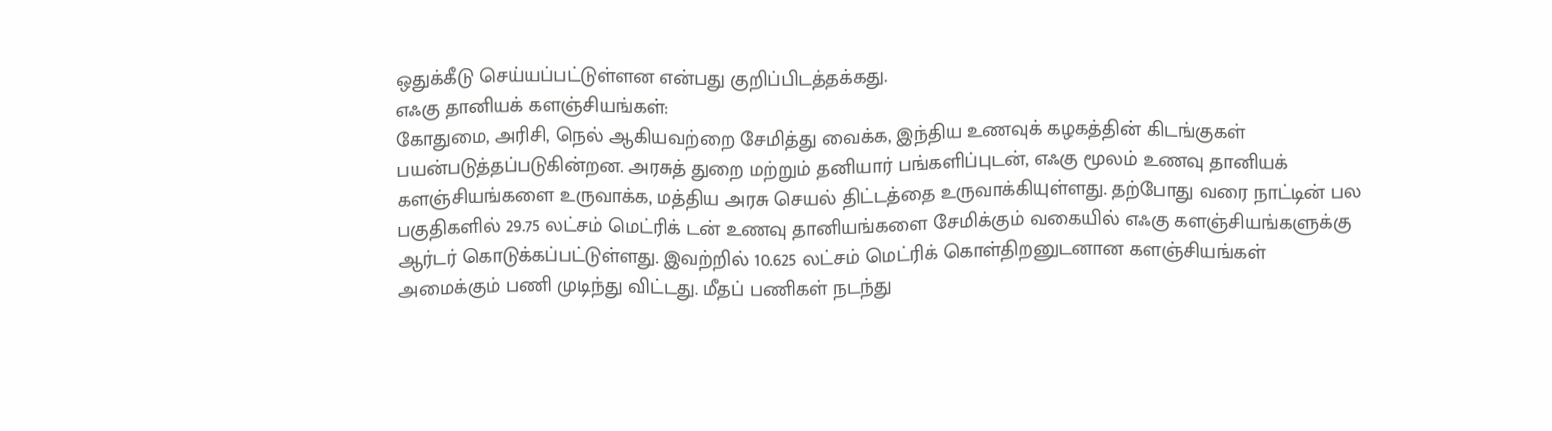ஒதுக்கீடு செய்யப்பட்டுள்ளன என்பது குறிப்பிடத்தக்கது.
எஃகு தானியக் களஞ்சியங்கள்:
கோதுமை, அரிசி, நெல் ஆகியவற்றை சேமித்து வைக்க, இந்திய உணவுக் கழகத்தின் கிடங்குகள் பயன்படுத்தப்படுகின்றன. அரசுத் துறை மற்றும் தனியார் பங்களிப்புடன், எஃகு மூலம் உணவு தானியக் களஞ்சியங்களை உருவாக்க, மத்திய அரசு செயல் திட்டத்தை உருவாக்கியுள்ளது. தற்போது வரை நாட்டின் பல பகுதிகளில் 29.75 லட்சம் மெட்ரிக் டன் உணவு தானியங்களை சேமிக்கும் வகையில் எஃகு களஞ்சியங்களுக்கு ஆர்டர் கொடுக்கப்பட்டுள்ளது. இவற்றில் 10.625 லட்சம் மெட்ரிக் கொள்திறனுடனான களஞ்சியங்கள் அமைக்கும் பணி முடிந்து விட்டது. மீதப் பணிகள் நடந்து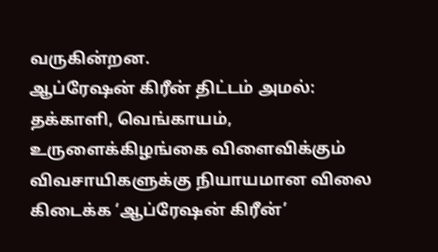வருகின்றன.
ஆப்ரேஷன் கிரீன் திட்டம் அமல்:
தக்காளி, வெங்காயம், உருளைக்கிழங்கை விளைவிக்கும் விவசாயிகளுக்கு நியாயமான விலை கிடைக்க ‘ஆப்ரேஷன் கிரீன்’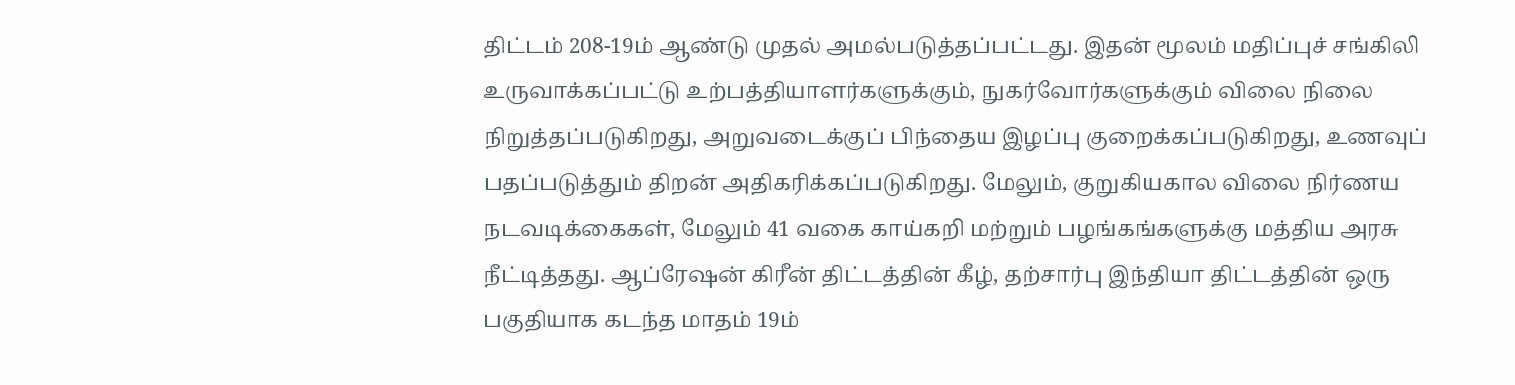திட்டம் 208-19ம் ஆண்டு முதல் அமல்படுத்தப்பட்டது. இதன் மூலம் மதிப்புச் சங்கிலி உருவாக்கப்பட்டு உற்பத்தியாளர்களுக்கும், நுகர்வோர்களுக்கும் விலை நிலை நிறுத்தப்படுகிறது, அறுவடைக்குப் பிந்தைய இழப்பு குறைக்கப்படுகிறது, உணவுப் பதப்படுத்தும் திறன் அதிகரிக்கப்படுகிறது. மேலும், குறுகியகால விலை நிர்ணய நடவடிக்கைகள், மேலும் 41 வகை காய்கறி மற்றும் பழங்கங்களுக்கு மத்திய அரசு நீட்டித்தது. ஆப்ரேஷன் கிரீன் திட்டத்தின் கீழ், தற்சார்பு இந்தியா திட்டத்தின் ஒரு பகுதியாக கடந்த மாதம் 19ம்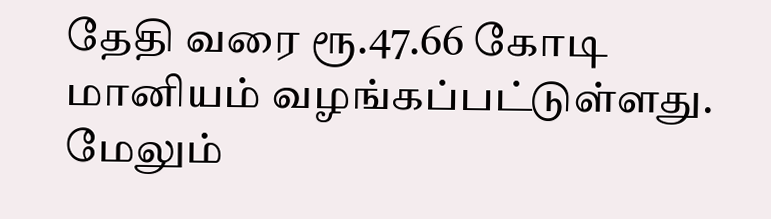தேதி வரை ரூ.47.66 கோடி மானியம் வழங்கப்பட்டுள்ளது.
மேலும்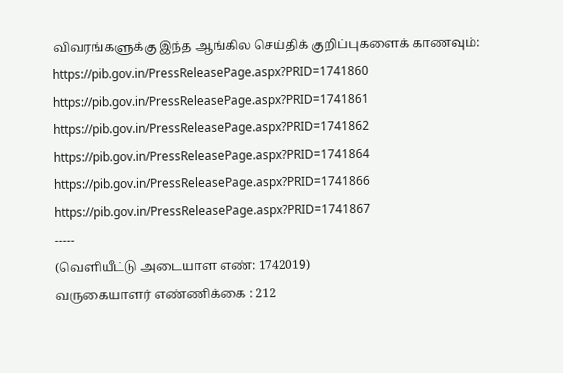விவரங்களுக்கு இந்த ஆங்கில செய்திக் குறிப்புகளைக் காணவும்:
https://pib.gov.in/PressReleasePage.aspx?PRID=1741860
https://pib.gov.in/PressReleasePage.aspx?PRID=1741861
https://pib.gov.in/PressReleasePage.aspx?PRID=1741862
https://pib.gov.in/PressReleasePage.aspx?PRID=1741864
https://pib.gov.in/PressReleasePage.aspx?PRID=1741866
https://pib.gov.in/PressReleasePage.aspx?PRID=1741867
-----
(வெளியீட்டு அடையாள எண்: 1742019)
வருகையாளர் எண்ணிக்கை : 212